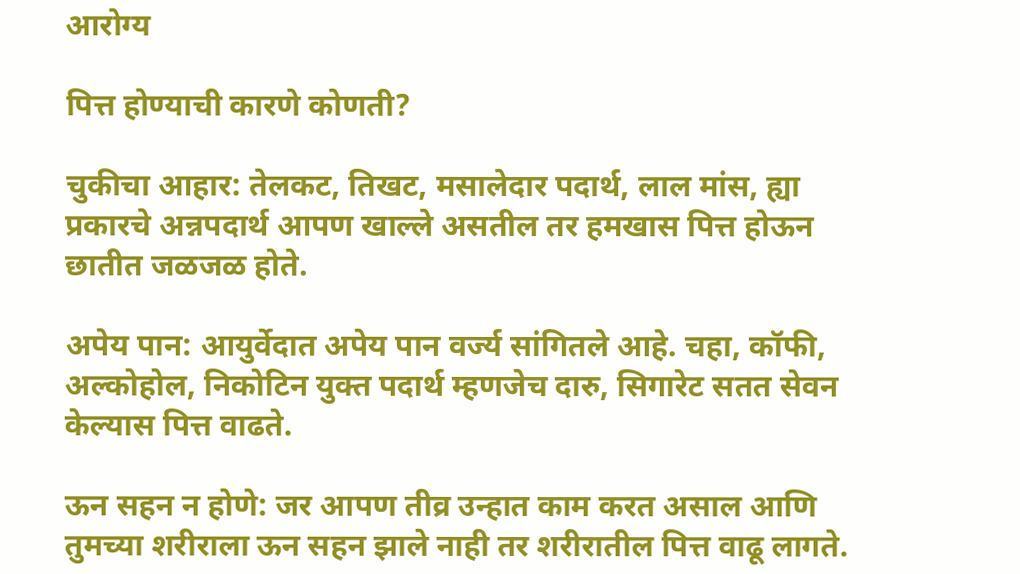आरोग्य

पित्त होण्याची कारणे कोणती?

चुकीचा आहार: तेलकट, तिखट, मसालेदार पदार्थ, लाल मांस, ह्या प्रकारचे अन्नपदार्थ आपण खाल्ले असतील तर हमखास पित्त होऊन छातीत जळजळ होते.

अपेय पान: आयुर्वेदात अपेय पान वर्ज्य सांगितले आहे. चहा, कॉफी, अल्कोहोल, निकोटिन युक्त पदार्थ म्हणजेच दारु, सिगारेट सतत सेवन केल्यास पित्त वाढते.

ऊन सहन न होणे: जर आपण तीव्र उन्हात काम करत असाल आणि तुमच्या शरीराला ऊन सहन झाले नाही तर शरीरातील पित्त वाढू लागते.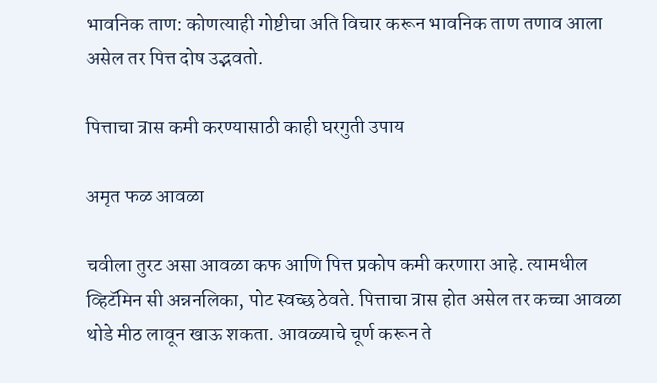भावनिक ताण: कोणत्याही गोष्टीचा अति विचार करून भावनिक ताण तणाव आला असेल तर पित्त दोष उद्भवतो.

पित्ताचा त्रास कमी करण्यासाठी काही घरगुती उपाय

अमृत फळ आवळा

चवीला तुरट असा आवळा कफ आणि पित्त प्रकोप कमी करणारा आहे. त्यामधील व्हिटॅमिन सी अन्ननलिका, पोट स्वच्छ ठेवते. पित्ताचा त्रास होत असेल तर कच्चा आवळा थोडे मीठ लावून खाऊ शकता. आवळ्याचे चूर्ण करून ते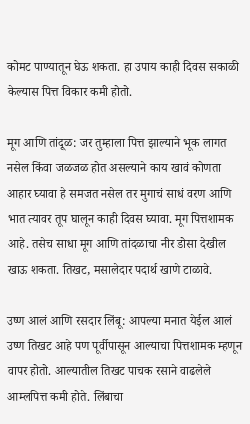कोमट पाण्यातून घेऊ शकता. हा उपाय काही दिवस सकाळी केल्यास पित्त विकार कमी होतो.

मूग आणि तांदूळ: जर तुम्हाला पित्त झाल्याने भूक लागत नसेल किंवा जळजळ होत असल्याने काय खावं कोणता आहार घ्यावा हे समजत नसेल तर मुगाचं साधं वरण आणि भात त्यावर तूप घालून काही दिवस घ्यावा. मूग पित्तशामक आहे. तसेच साधा मूग आणि तांदळाचा नीर डोसा देखील खाऊ शकता. तिखट, मसालेदार पदार्थ खाणे टाळावे.

उष्ण आलं आणि रसदार लिंबू: आपल्या मनात येईल आलं उष्ण तिखट आहे पण पूर्वीपासून आल्याचा पित्तशामक म्हणून वापर होतो. आल्यातील तिखट पाचक रसाने वाढलेले आम्लपित्त कमी होते. लिंबाचा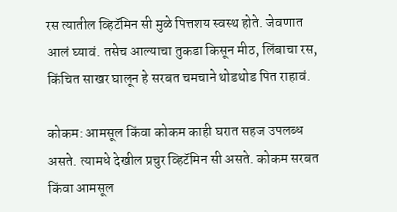रस त्यातील व्हिटॅमिन सी मुळे पित्तशय स्वस्थ होते. जेवणात आलं घ्यावं. तसेच आल्याचा तुकडा किसून मीठ, लिंबाचा रस, किंचित साखर घालून हे सरबत चमचाने थोडथोड पित राहावं.

कोकम: आमसूल किंवा कोकम काही घरात सहज उपलब्ध असते. त्यामधे देखील प्रचुर व्हिटॅमिन सी असते. कोकम सरबत किंवा आमसूल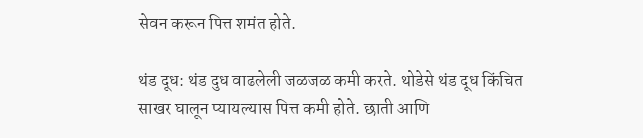सेवन करून पित्त शमंत होते.

थंड दूध: थंड दुध वाढलेली जळजळ कमी करते. थोडेसे थंड दूध किंचित साखर घालून प्यायल्यास पित्त कमी होते. छाती आणि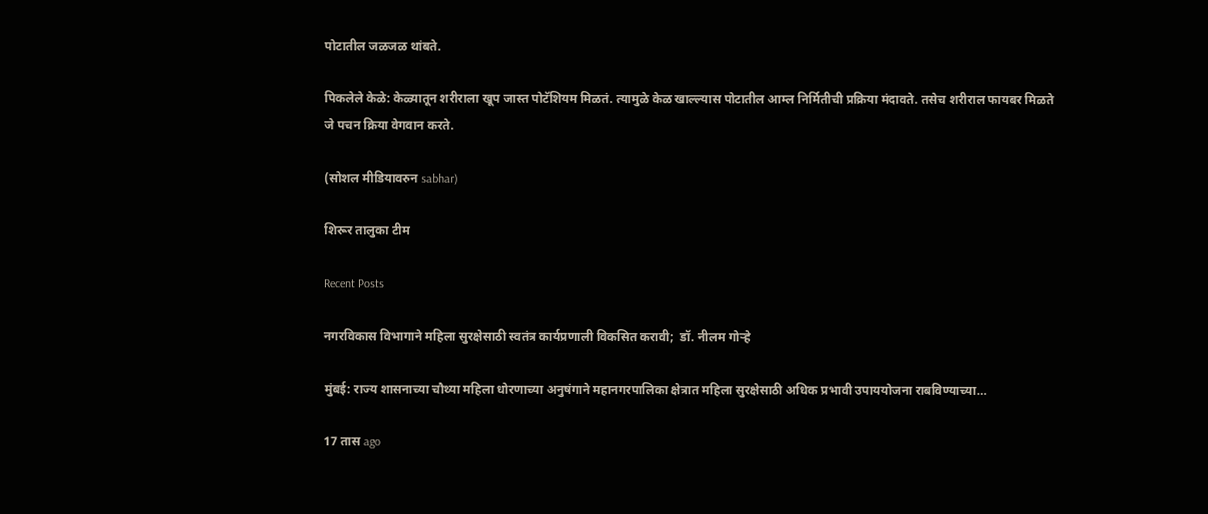पोटातील जळजळ थांबते.

पिकलेले केळे: केळ्यातून शरीराला खूप जास्त पोटॅशियम मिळतं. त्यामुळे केळ खाल्ल्यास पोटातील आम्ल निर्मितीची प्रक्रिया मंदावते. तसेच शरीराल फायबर मिळते जे पचन क्रिया वेगवान करते.

(सोशल मीडियावरुन sabhar)

शिरूर तालुका टीम

Recent Posts

नगरविकास विभागाने महिला सुरक्षेसाठी स्वतंत्र कार्यप्रणाली विकसित करावी;  डॉ. नीलम गोऱ्हे

मुंबई: राज्य शासनाच्या चौथ्या महिला धोरणाच्या अनुषंगाने महानगरपालिका क्षेत्रात महिला सुरक्षेसाठी अधिक प्रभावी उपाययोजना राबविण्याच्या…

17 तास ago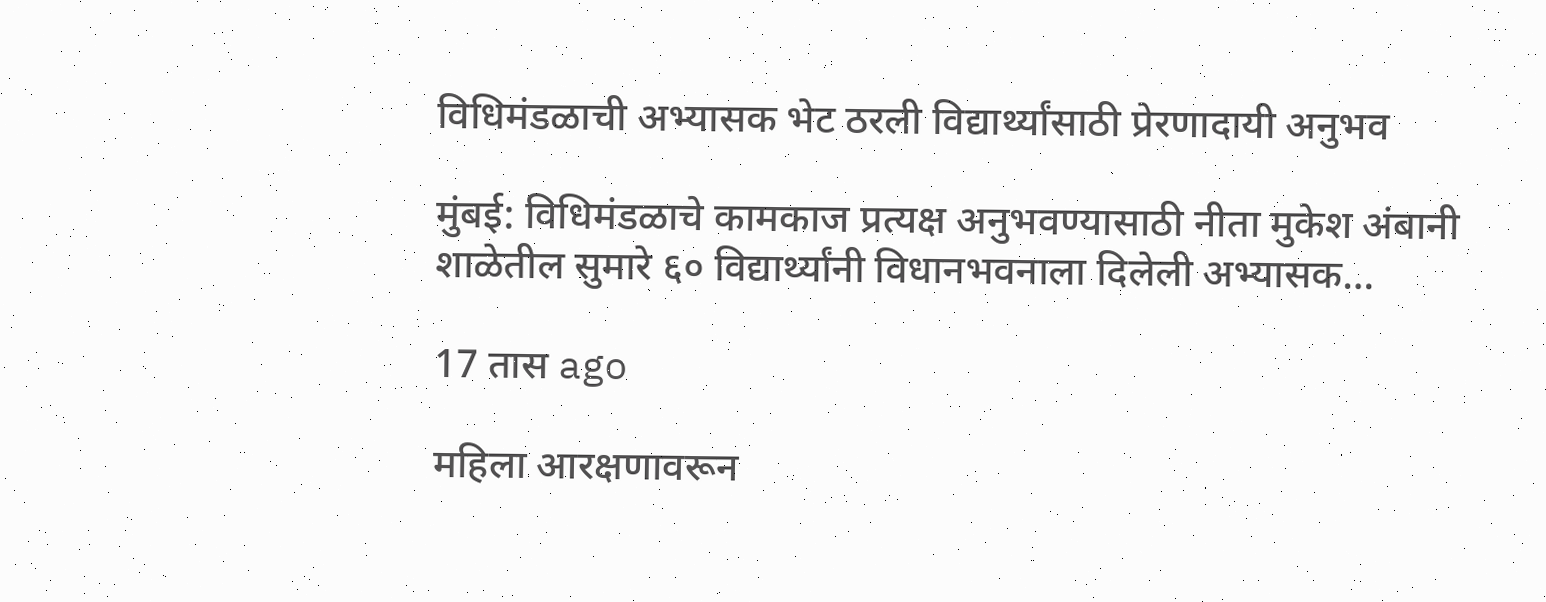विधिमंडळाची अभ्यासक भेट ठरली विद्यार्थ्यांसाठी प्रेरणादायी अनुभव

मुंबई: विधिमंडळाचे कामकाज प्रत्यक्ष अनुभवण्यासाठी नीता मुकेश अंबानी शाळेतील सुमारे ६० विद्यार्थ्यांनी विधानभवनाला दिलेली अभ्यासक…

17 तास ago

महिला आरक्षणावरून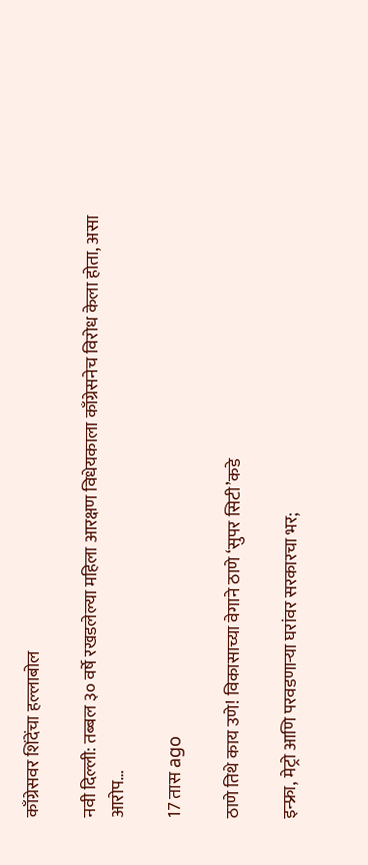काँग्रेसवर शिंदेंचा हल्लाबोल

नवी दिल्ली: तब्बल ३० वर्षे रखडलेल्या महिला आरक्षण विधेयकाला काँग्रेसनेच विरोध केला होता, असा आरोप…

17 तास ago

ठाणे तिथे काय उणे! विकासाच्या वेगाने ठाणे ‘सुपर सिटी’कडे

इन्फ्रा, मेट्रो आणि परवडणाऱ्या घरांवर सरकारचा भर;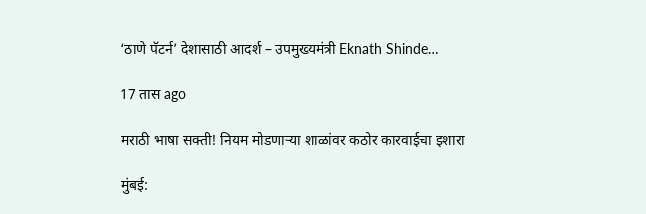‘ठाणे पॅटर्न’ देशासाठी आदर्श – उपमुख्यमंत्री Eknath Shinde…

17 तास ago

मराठी भाषा सक्ती! नियम मोडणाऱ्या शाळांवर कठोर कारवाईचा इशारा

मुंबई: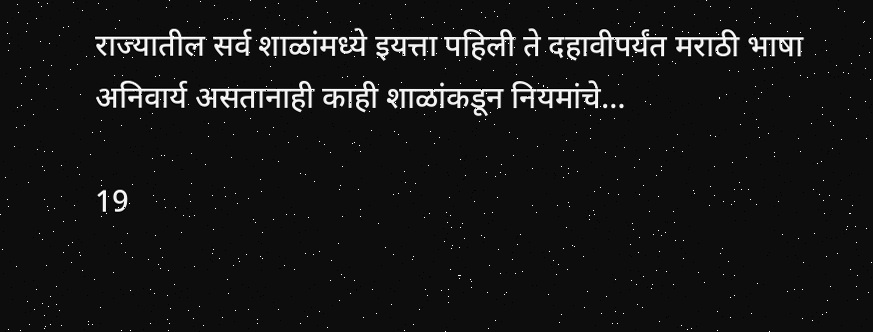राज्यातील सर्व शाळांमध्ये इयत्ता पहिली ते दहावीपर्यंत मराठी भाषा अनिवार्य असतानाही काही शाळांकडून नियमांचे…

19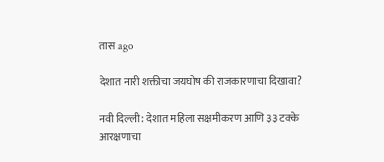तास ago

देशात नारी शक्तीचा जयघोष की राजकारणाचा दिखावा?

नवी दिल्ली: देशात महिला सक्षमीकरण आणि ३३ टक्के आरक्षणाचा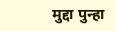मुद्दा पुन्हा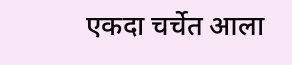एकदा चर्चेत आला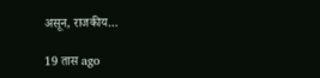असून, राजकीय…

19 तास ago